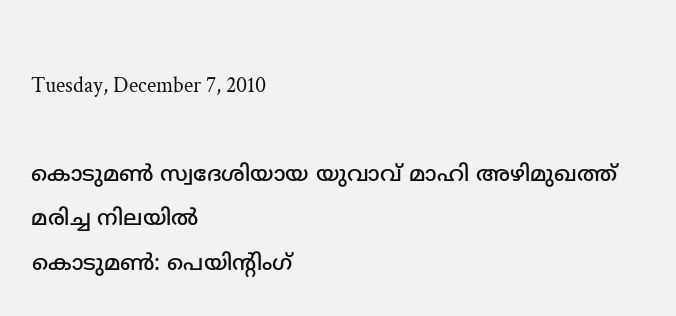Tuesday, December 7, 2010

കൊടുമണ്‍ സ്വദേശിയായ യുവാവ്‌ മാഹി അഴിമുഖത്ത്‌ മരിച്ച നിലയില്‍
കൊടുമണ്‍: പെയിന്റിംഗ്‌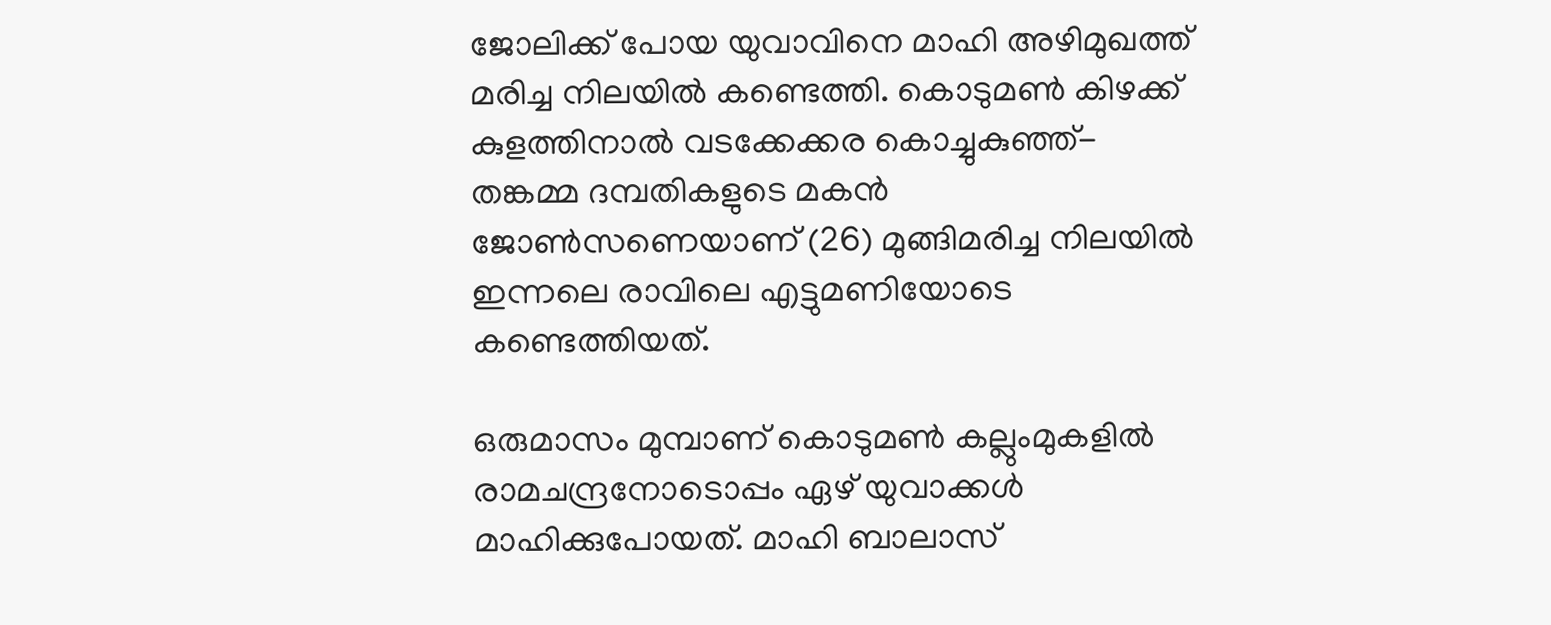ജോലിക്ക്‌ പോയ യുവാവിനെ മാഹി അഴിമുഖത്ത്‌ മരിച്ച നിലയില്‍ കണ്ടെത്തി. കൊടുമണ്‍ കിഴക്ക്‌ കുളത്തിനാല്‍ വടക്കേക്കര കൊച്ചുകുഞ്ഞ്‌- തങ്കമ്മ ദമ്പതികളുടെ മകന്‍ ജോണ്‍സണെയാണ്‌ (26) മുങ്ങിമരിച്ച നിലയില്‍ ഇന്നലെ രാവിലെ എട്ടുമണിയോടെ കണ്ടെത്തിയത്‌.

ഒരുമാസം മുമ്പാണ്‌ കൊടുമണ്‍ കല്ലുംമുകളില്‍ രാമചന്ദ്രനോടൊപ്പം ഏഴ്‌ യുവാക്കള്‍ മാഹിക്കുപോയത്‌. മാഹി ബാലാസ്‌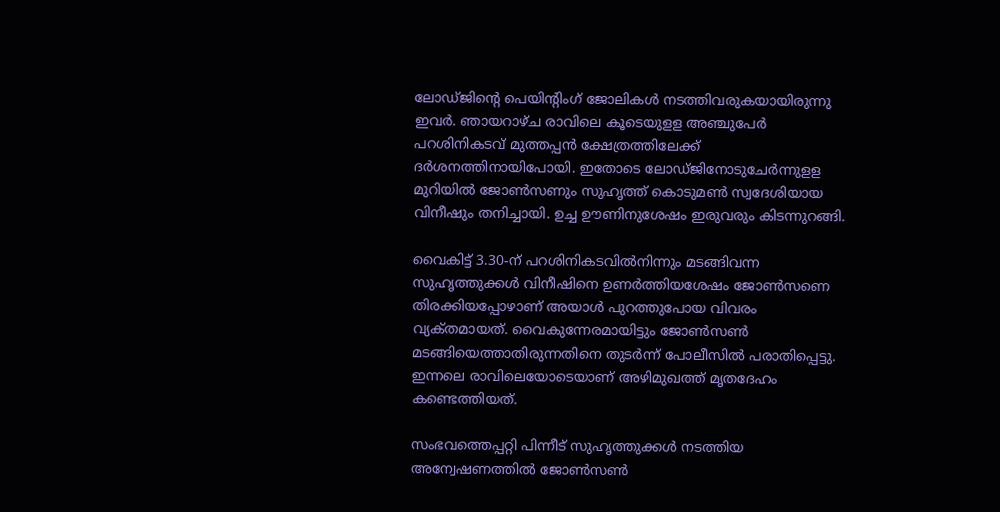ലോഡ്‌ജിന്റെ പെയിന്റിംഗ്‌ ജോലികള്‍ നടത്തിവരുകയായിരുന്നു ഇവര്‍. ഞായറാഴ്‌ച രാവിലെ കൂടെയുളള അഞ്ചുപേര്‍ പറശിനികടവ്‌ മുത്തപ്പന്‍ ക്ഷേത്രത്തിലേക്ക്‌ ദര്‍ശനത്തിനായിപോയി. ഇതോടെ ലോഡ്‌ജിനോടുചേര്‍ന്നുളള മുറിയില്‍ ജോണ്‍സണും സുഹൃത്ത്‌ കൊടുമണ്‍ സ്വദേശിയായ വിനീഷും തനിച്ചായി. ഉച്ച ഊണിനുശേഷം ഇരുവരും കിടന്നുറങ്ങി.

വൈകിട്ട്‌ 3.30-ന്‌ പറശിനികടവില്‍നിന്നും മടങ്ങിവന്ന സുഹൃത്തുക്കള്‍ വിനീഷിനെ ഉണര്‍ത്തിയശേഷം ജോണ്‍സണെ തിരക്കിയപ്പോഴാണ്‌ അയാള്‍ പുറത്തുപോയ വിവരം വ്യക്‌തമായത്‌. വൈകുന്നേരമായിട്ടും ജോണ്‍സണ്‍ മടങ്ങിയെത്താതിരുന്നതിനെ തുടര്‍ന്ന്‌ പോലീസില്‍ പരാതിപ്പെട്ടു. ഇന്നലെ രാവിലെയോടെയാണ്‌ അഴിമുഖത്ത്‌ മൃതദേഹം കണ്ടെത്തിയത്‌.

സംഭവത്തെപ്പറ്റി പിന്നീട്‌ സുഹൃത്തുക്കള്‍ നടത്തിയ അന്വേഷണത്തില്‍ ജോണ്‍സണ്‍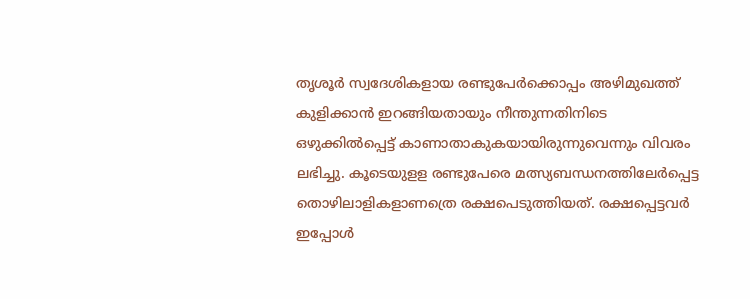തൃശൂര്‍ സ്വദേശികളായ രണ്ടുപേര്‍ക്കൊപ്പം അഴിമുഖത്ത്‌ കുളിക്കാന്‍ ഇറങ്ങിയതായും നീന്തുന്നതിനിടെ ഒഴുക്കില്‍പ്പെട്ട്‌ കാണാതാകുകയായിരുന്നുവെന്നും വിവരം ലഭിച്ചു. കൂടെയുളള രണ്ടുപേരെ മത്സ്യബന്ധനത്തിലേര്‍പ്പെട്ട തൊഴിലാളികളാണത്രെ രക്ഷപെടുത്തിയത്‌. രക്ഷപ്പെട്ടവര്‍ ഇപ്പോള്‍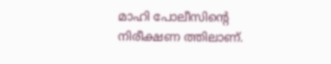മാഹി പോലീസിന്റെ നിരീക്ഷണ ത്തിലാണ്‌.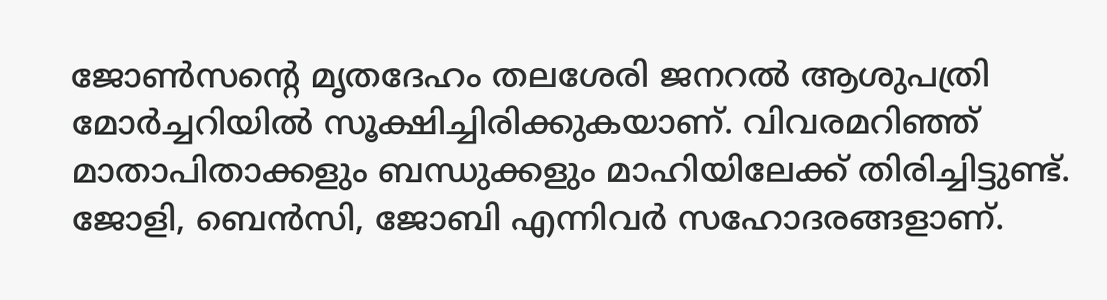ജോണ്‍സന്റെ മൃതദേഹം തലശേരി ജനറല്‍ ആശുപത്രി മോര്‍ച്ചറിയില്‍ സൂക്ഷിച്ചിരിക്കുകയാണ്‌. വിവരമറിഞ്ഞ്‌ മാതാപിതാക്കളും ബന്ധുക്കളും മാഹിയിലേക്ക്‌ തിരിച്ചിട്ടുണ്ട്‌. ജോളി, ബെന്‍സി, ജോബി എന്നിവര്‍ സഹോദരങ്ങളാണ്‌.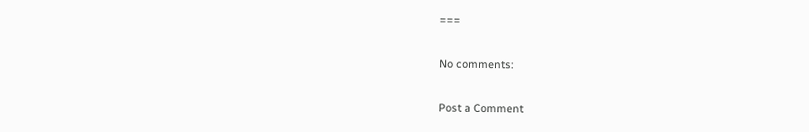===

No comments:

Post a Comment